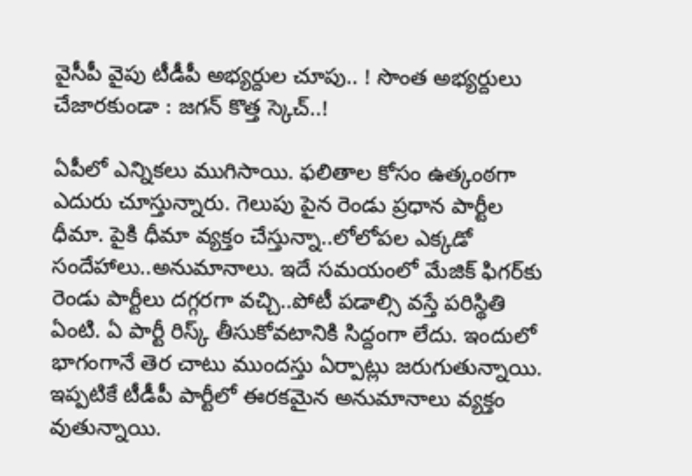వైసీపీ వైపు టీడీపీ అభ్య‌ర్దుల చూపు.. ! సొంత అభ్య‌ర్దులు చేజార‌కుండా : జ‌గ‌న్ కొత్త స్కెచ్‌..!

ఏపీలో ఎన్నిక‌లు ముగిసాయి. ఫ‌లితాల కోసం ఉత్కంఠ‌గా ఎదురు చూస్తున్నారు. గెలుపు పైన రెండు ప్ర‌ధాన పార్టీల ధీమా. పైకి ధీమా వ్య‌క్తం చేస్తున్నా..లోలోప‌ల ఎక్క‌డో సందేహాలు..అనుమానాలు. ఇదే స‌మ‌యంలో మేజిక్ ఫిగర్‌కు రెండు పార్టీలు ద‌గ్గ‌ర‌గా వ‌చ్చి..పోటీ ప‌డాల్సి వ‌స్తే ప‌రిస్థితి ఏంటి. ఏ పార్టీ రిస్క్ తీసుకోవటానికి సిద్దంగా లేదు. ఇందులో భాగంగానే తెర చాటు ముందస్తు ఏర్పాట్లు జ‌రుగుతున్నాయి. ఇప్ప‌టికే టీడీపీ పార్టీలో ఈర‌క‌మైన అనుమానాలు వ్య‌క్తం వుతున్నాయి.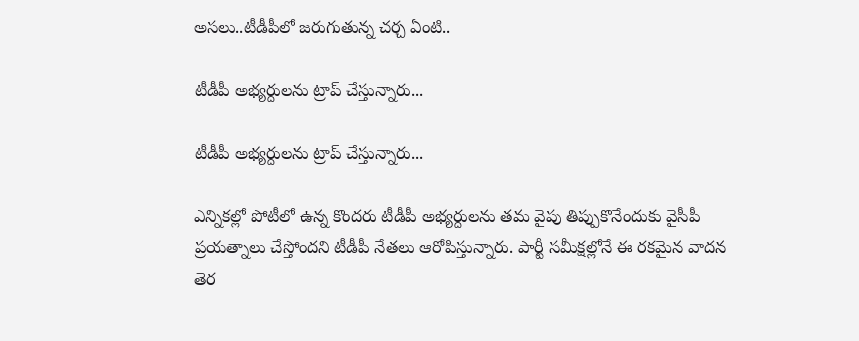అస‌లు..టీడీపీలో జ‌రుగుతున్న చ‌ర్చ ఏంటి..

టీడీపీ అభ్య‌ర్దుల‌ను ట్రాప్ చేస్తున్నారు...

టీడీపీ అభ్య‌ర్దుల‌ను ట్రాప్ చేస్తున్నారు...

ఎన్నిక‌ల్లో పోటీలో ఉన్న కొంద‌రు టీడీపీ అభ్య‌ర్దుల‌ను త‌మ వైపు తిప్పుకొనేందుకు వైసీపీ ప్ర‌య‌త్నాలు చేస్తోంద‌ని టీడీపీ నేత‌లు ఆరోపిస్తున్నారు. పార్టీ స‌మీక్ష‌ల్లోనే ఈ ర‌క‌మైన వాద‌న తెర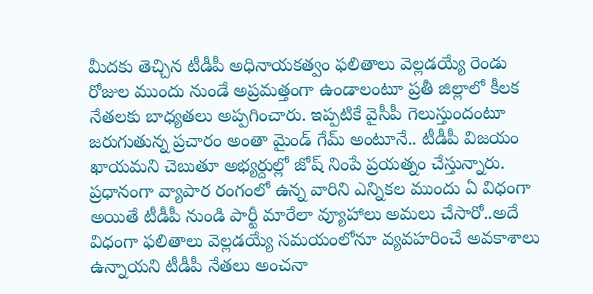మీద‌కు తెచ్చిన టీడీపీ అధినాయ‌క‌త్వం ఫ‌లితాలు వెల్ల‌డ‌య్యే రెండు రోజుల ముందు నుండే అప్ర‌మ‌త్తంగా ఉండాలంటూ ప్ర‌తీ జిల్లాలో కీల‌క నేత‌ల‌కు బాధ్య‌త‌లు అప్ప‌గించారు. ఇప్పటికే వైసీపీ గెలుస్తుందంటూ జ‌రుగుతున్న ప్ర‌చారం అంతా మైండ్ గేమ్ అంటూనే.. టీడీపీ విజ‌యం ఖాయ‌మ‌ని చెబుతూ అభ్య‌ర్దుల్లో జోష్ నింపే ప్ర‌య‌త్నం చేస్తున్నారు. ప్ర‌ధానంగా వ్యాపార రంగంలో ఉన్న వారిని ఎన్నిక‌ల ముందు ఏ విధంగా అయితే టీడీపీ నుండి పార్టీ మారేలా వ్యూహాలు అమ‌లు చేసారో..అదే విధంగా ఫ‌లితాలు వెల్ల‌డ‌య్యే స‌మ‌యంలోనూ వ్య‌వ‌హ‌రించే అవ‌కాశాలు ఉన్నాయ‌ని టీడీపీ నేత‌లు అంచ‌నా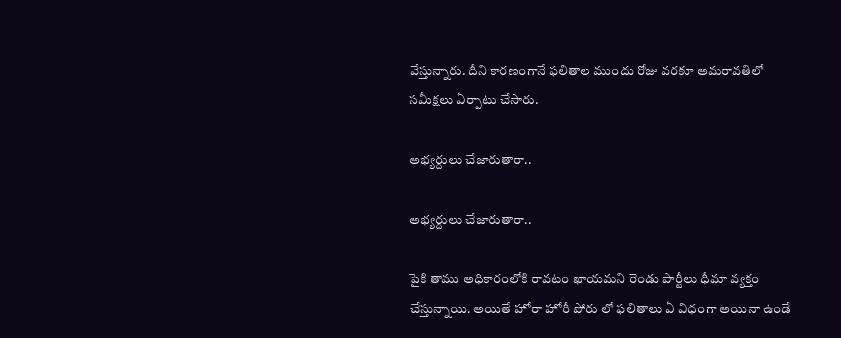వేస్తున్నారు. దీని కారణంగానే ఫ‌లితాల ముందు రోజు వ‌ర‌కూ అమ‌రావ‌తిలో స‌మీక్ష‌లు ఏర్పాటు చేసారు.

అభ్య‌ర్దులు చేజారుతారా..

అభ్య‌ర్దులు చేజారుతారా..

పైకి తాము అధికారంలోకి రావటం ఖాయ‌మ‌ని రెండు పార్టీలు ధీమా వ్య‌క్తం చేస్తున్నాయి. అయితే హోరా హోరీ పోరు లో ఫ‌లితాలు ఏ విధంగా అయినా ఉండే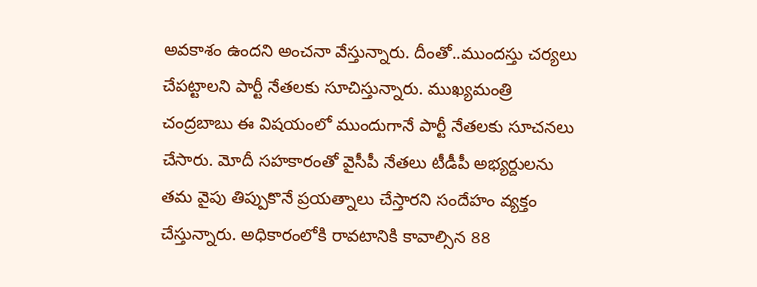అవ‌కాశం ఉంద‌ని అంచ‌నా వేస్తున్నారు. దీంతో..ముంద‌స్తు చ‌ర్య‌లు చేప‌ట్టాల‌ని పార్టీ నేత‌ల‌కు సూచిస్తున్నారు. ముఖ్య‌మంత్రి చంద్ర‌బాబు ఈ విష‌యంలో ముందుగానే పార్టీ నేత‌ల‌కు సూచ‌న‌లు చేసారు. మోదీ స‌హ‌కారంతో వైసీపీ నేత‌లు టీడీపీ అభ్య‌ర్దుల‌ను త‌మ వైపు తిప్పుకొనే ప్ర‌య‌త్నాలు చేస్తార‌ని సందేహం వ్య‌క్తం చేస్తున్నారు. అధికారంలోకి రావ‌టానికి కావాల్సిన 88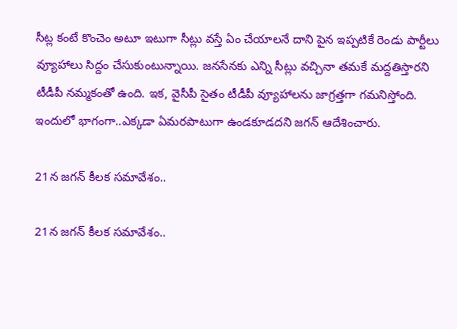సీట్ల కంటే కొంచెం అటూ ఇటుగా సీట్లు వ‌స్తే ఏం చేయాల‌నే దాని పైన ఇప్ప‌టికే రెండు పార్టీలు వ్యూహాలు సిద్దం చేసుకుంటున్నాయి. జ‌న‌సేన‌కు ఎన్ని సీట్లు వ‌చ్చినా త‌మ‌కే మ‌ద్ద‌తిస్తార‌ని టీడీపీ న‌మ్మ‌కంతో ఉంది. ఇక‌, వైసీపీ సైతం టీడీపీ వ్యూహాల‌ను జాగ్ర‌త్త‌గా గ‌మ‌నిస్తోంది. ఇందులో భాగంగా..ఎక్క‌డా ఏమ‌ర‌పాటుగా ఉండ‌కూడ‌ద‌ని జ‌గ‌న్ ఆదేశించారు.

21న జ‌గ‌న్ కీల‌క స‌మావేశం..

21న జ‌గ‌న్ కీల‌క స‌మావేశం..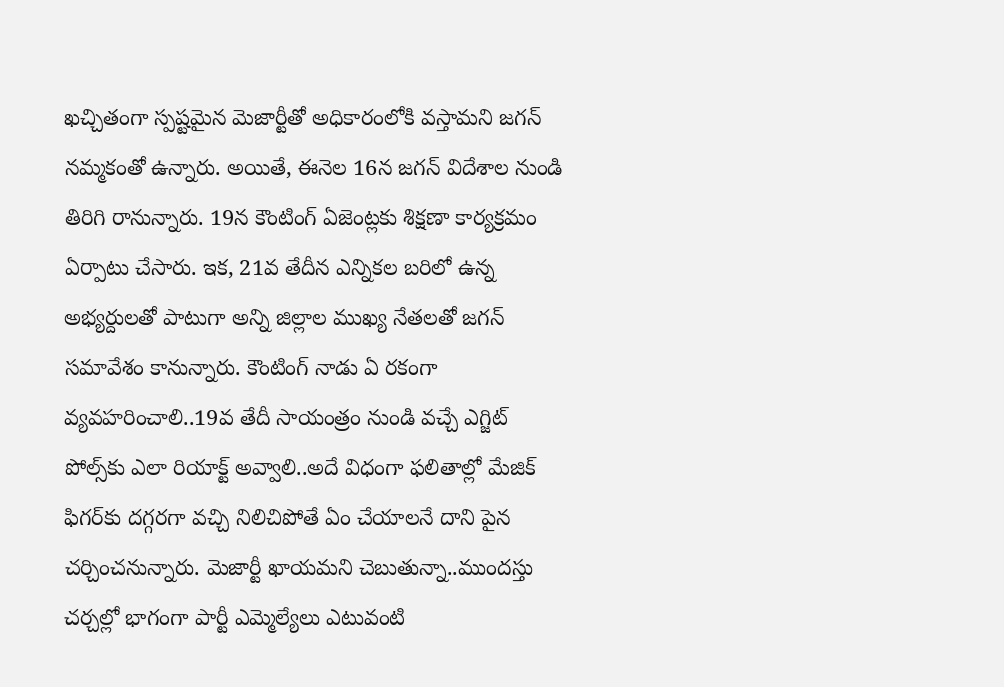ఖ‌చ్చితంగా స్ప‌ష్ట‌మైన మెజార్టీతో అధికారంలోకి వ‌స్తామ‌ని జ‌గ‌న్ న‌మ్మ‌కంతో ఉన్నారు. అయితే, ఈనెల 16న జ‌గ‌న్ విదేశాల నుండి తిరిగి రానున్నారు. 19న కౌంటింగ్ ఏజెంట్ల‌కు శిక్ష‌ణా కార్య‌క్ర‌మం ఏర్పాటు చేసారు. ఇక‌, 21వ తేదీన ఎన్నిక‌ల బ‌రిలో ఉన్న అభ్య‌ర్దుల‌తో పాటుగా అన్ని జిల్లాల ముఖ్య నేత‌లతో జ‌గ‌న్ స‌మావేశం కానున్నారు. కౌంటింగ్ నాడు ఏ ర‌కంగా వ్య‌వ‌హ‌రించాలి..19వ తేదీ సాయంత్రం నుండి వ‌చ్చే ఎగ్జిట్ పోల్స్‌కు ఎలా రియాక్ట్ అవ్వాలి..అదే విధంగా ఫ‌లితాల్లో మేజిక్ ఫిగ‌ర్‌కు ద‌గ్గ‌ర‌గా వ‌చ్చి నిలిచిపోతే ఏం చేయాల‌నే దాని పైన చ‌ర్చించ‌నున్నారు. మెజార్టీ ఖాయ‌మ‌ని చెబుతున్నా..ముంద‌స్తు చర్చ‌ల్లో భాగంగా పార్టీ ఎమ్మెల్యేలు ఎటువంటి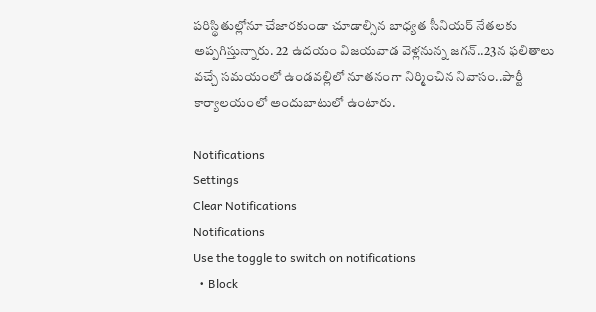ప‌రిస్థితుల్లోనూ చేజార‌కుండా చూడాల్సిన బాధ్య‌త సీనియ‌ర్ నేత‌ల‌కు అప్ప‌గిస్తున్నారు. 22 ఉద‌యం విజ‌య‌వాడ వెళ్ల‌నున్న జ‌గ‌న్‌..23న ఫ‌లితాలు వ‌చ్చే స‌మ‌యంలో ఉండ‌వ‌ల్లిలో నూత‌నంగా నిర్మించిన నివాసం..పార్టీ కార్యాల‌యంలో అందుబాటులో ఉంటారు.

Notifications
Settings
Clear Notifications
Notifications
Use the toggle to switch on notifications
  • Block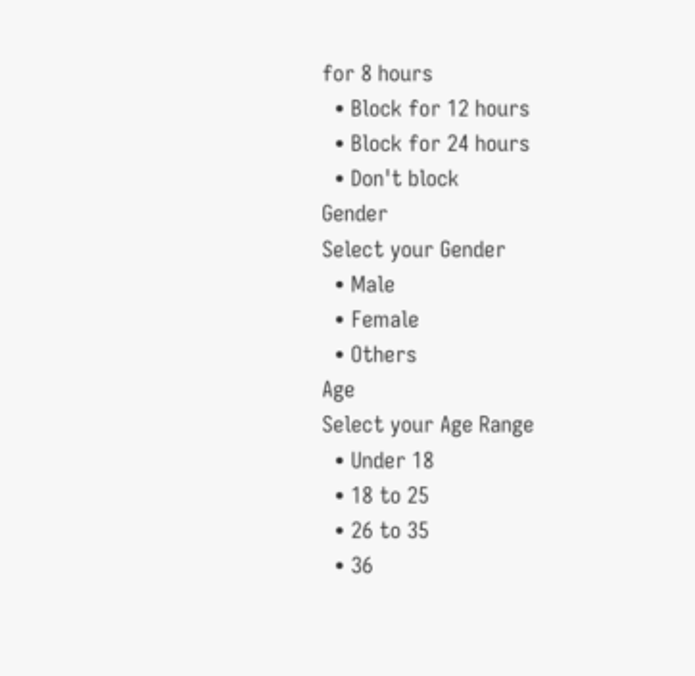for 8 hours
  • Block for 12 hours
  • Block for 24 hours
  • Don't block
Gender
Select your Gender
  • Male
  • Female
  • Others
Age
Select your Age Range
  • Under 18
  • 18 to 25
  • 26 to 35
  • 36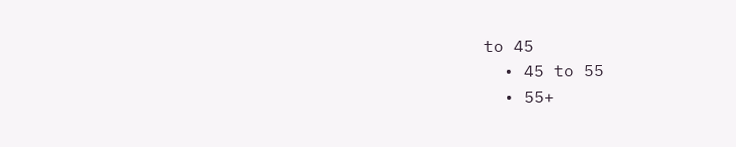to 45
  • 45 to 55
  • 55+